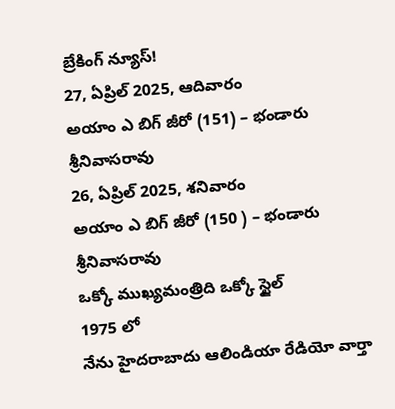బ్రేకింగ్ న్యూస్!
27, ఏప్రిల్ 2025, ఆదివారం
అయాం ఎ బిగ్ జీరో (151) – భండారు శ్రీనివాసరావు
26, ఏప్రిల్ 2025, శనివారం
అయాం ఎ బిగ్ జీరో (150 ) – భండారు శ్రీనివాసరావు
ఒక్కో ముఖ్యమంత్రిది ఒక్కో స్టైల్
1975 లో
నేను హైదరాబాదు ఆలిండియా రేడియో వార్తా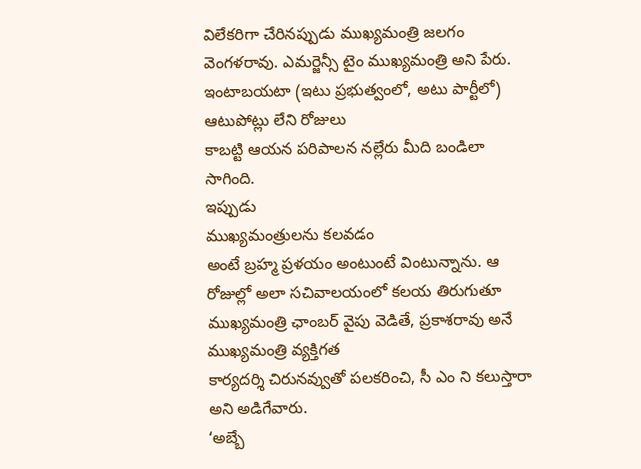విలేకరిగా చేరినప్పుడు ముఖ్యమంత్రి జలగం
వెంగళరావు. ఎమర్జెన్సీ టైం ముఖ్యమంత్రి అని పేరు. ఇంటాబయటా (ఇటు ప్రభుత్వంలో, అటు పార్టీలో) ఆటుపోట్లు లేని రోజులు
కాబట్టి ఆయన పరిపాలన నల్లేరు మీది బండిలా సాగింది.
ఇప్పుడు
ముఖ్యమంత్రులను కలవడం
అంటే బ్రహ్మ ప్రళయం అంటుంటే వింటున్నాను. ఆ రోజుల్లో అలా సచివాలయంలో కలయ తిరుగుతూ
ముఖ్యమంత్రి ఛాంబర్ వైపు వెడితే, ప్రకాశరావు అనే ముఖ్యమంత్రి వ్యక్తిగత
కార్యదర్శి చిరునవ్వుతో పలకరించి, సీ ఎం ని కలుస్తారా అని అడిగేవారు.
‘అబ్బే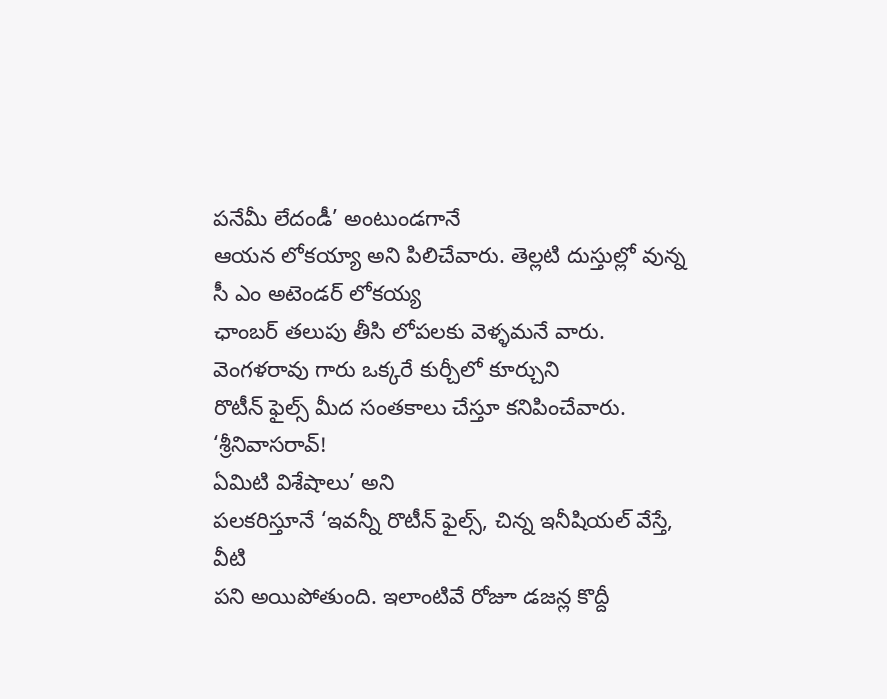పనేమీ లేదండీ’ అంటుండగానే
ఆయన లోకయ్యా అని పిలిచేవారు. తెల్లటి దుస్తుల్లో వున్న సీ ఎం అటెండర్ లోకయ్య
ఛాంబర్ తలుపు తీసి లోపలకు వెళ్ళమనే వారు. వెంగళరావు గారు ఒక్కరే కుర్చీలో కూర్చుని
రొటీన్ ఫైల్స్ మీద సంతకాలు చేస్తూ కనిపించేవారు.
‘శ్రీనివాసరావ్!
ఏమిటి విశేషాలు’ అని
పలకరిస్తూనే ‘ఇవన్నీ రొటీన్ ఫైల్స్, చిన్న ఇనీషియల్ వేస్తే, వీటి
పని అయిపోతుంది. ఇలాంటివే రోజూ డజన్ల కొద్దీ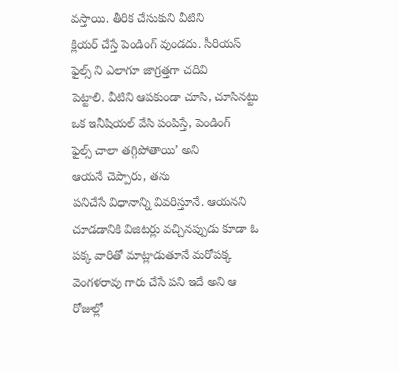వస్తాయి. తీరిక చేసుకుని వీటిని
క్లియర్ చేస్తే పెండింగ్ వుండదు. సీరియస్ ఫైల్స్ ని ఎలాగూ జాగ్రత్తగా చదివి
పెట్టాలి. వీటిని ఆపకుండా చూసి, చూసినట్టు
ఒక ఇనీషియల్ వేసి పంపిస్తే, పెండింగ్
ఫైల్స్ చాలా తగ్గిపోతాయి’ అని
ఆయనే చెప్పారు, తను
పనిచేసే విధానాన్ని వివరిస్తూనే. ఆయనని చూడడానికి విజిటర్లు వచ్చినప్పుడు కూడా ఓ
పక్క వారితో మాట్లాడుతూనే మరోపక్క వెంగళరావు గారు చేసే పని ఇదే అని ఆ రోజుల్లో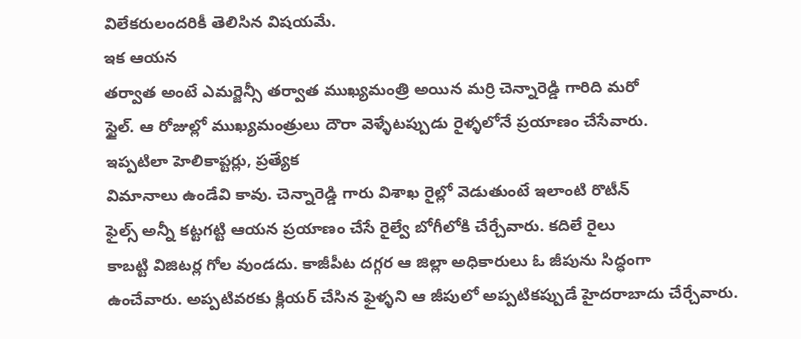విలేకరులందరికీ తెలిసిన విషయమే.
ఇక ఆయన
తర్వాత అంటే ఎమర్జెన్సీ తర్వాత ముఖ్యమంత్రి అయిన మర్రి చెన్నారెడ్డి గారిది మరో
స్టైల్. ఆ రోజుల్లో ముఖ్యమంత్రులు దౌరా వెళ్ళేటప్పుడు రైళ్ళలోనే ప్రయాణం చేసేవారు.
ఇప్పటిలా హెలికాప్టర్లు, ప్రత్యేక
విమానాలు ఉండేవి కావు. చెన్నారెడ్డి గారు విశాఖ రైల్లో వెడుతుంటే ఇలాంటి రొటీన్
ఫైల్స్ అన్నీ కట్టగట్టి ఆయన ప్రయాణం చేసే రైల్వే బోగీలోకి చేర్చేవారు. కదిలే రైలు
కాబట్టి విజిటర్ల గోల వుండదు. కాజీపీట దగ్గర ఆ జిల్లా అధికారులు ఓ జీపును సిద్ధంగా
ఉంచేవారు. అప్పటివరకు క్లియర్ చేసిన ఫైళ్ళని ఆ జీపులో అప్పటికప్పుడే హైదరాబాదు చేర్చేవారు.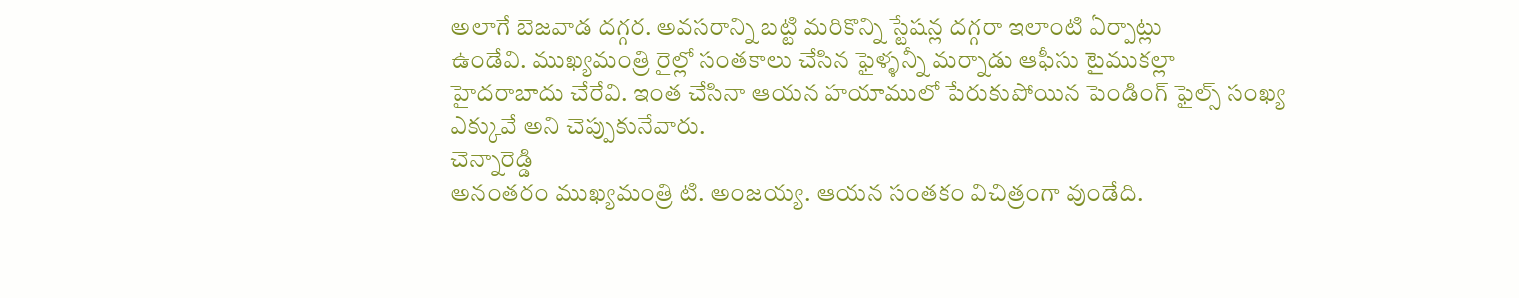అలాగే బెజవాడ దగ్గర. అవసరాన్ని బట్టి మరికొన్ని స్టేషన్ల దగ్గరా ఇలాంటి ఏర్పాట్లు
ఉండేవి. ముఖ్యమంత్రి రైల్లో సంతకాలు చేసిన ఫైళ్ళన్నీ మర్నాడు ఆఫీసు టైముకల్లా
హైదరాబాదు చేరేవి. ఇంత చేసినా ఆయన హయాములో పేరుకుపోయిన పెండింగ్ ఫైల్స్ సంఖ్య
ఎక్కువే అని చెప్పుకునేవారు.
చెన్నారెడ్డి
అనంతరం ముఖ్యమంత్రి టి. అంజయ్య. ఆయన సంతకం విచిత్రంగా వుండేది.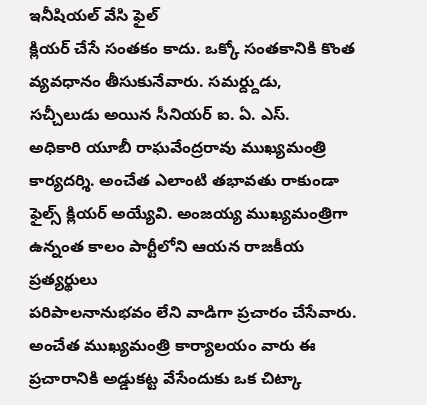ఇనీషియల్ వేసి ఫైల్
క్లియర్ చేసే సంతకం కాదు. ఒక్కో సంతకానికి కొంత వ్యవధానం తీసుకునేవారు. సమర్ద్దుడు,
సచ్చీలుడు అయిన సీనియర్ ఐ. ఏ. ఎస్.
అధికారి యూబీ రాఘవేంద్రరావు ముఖ్యమంత్రి కార్యదర్శి. అంచేత ఎలాంటి తభావతు రాకుండా
ఫైల్స్ క్లియర్ అయ్యేవి. అంజయ్య ముఖ్యమంత్రిగా ఉన్నంత కాలం పార్టీలోని ఆయన రాజకీయ ప్రత్యర్థులు
పరిపాలనానుభవం లేని వాడిగా ప్రచారం చేసేవారు. అంచేత ముఖ్యమంత్రి కార్యాలయం వారు ఈ
ప్రచారానికి అడ్డుకట్ట వేసేందుకు ఒక చిట్కా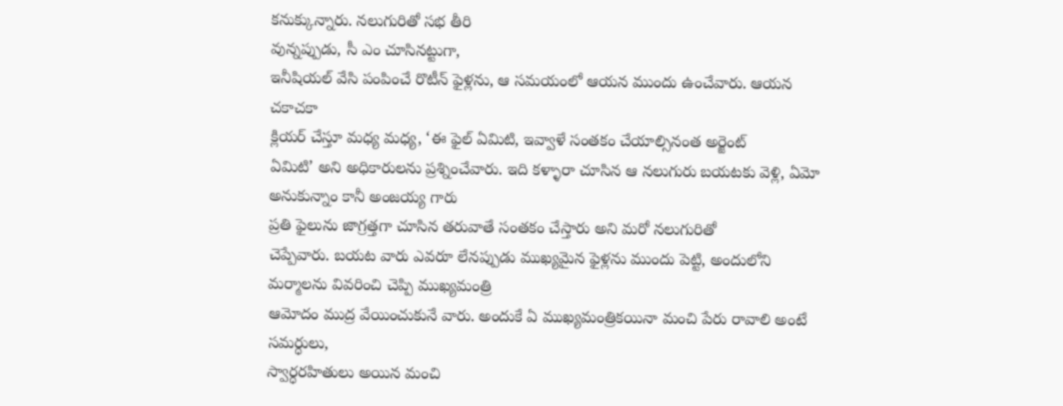కనుక్కున్నారు. నలుగురితో సభ తీరి
వున్నప్పుడు, సీ ఎం చూసినట్టుగా,
ఇనీషియల్ వేసి పంపించే రొటీన్ ఫైళ్లను, ఆ సమయంలో ఆయన ముందు ఉంచేవారు. ఆయన చకాచకా
క్లియర్ చేస్తూ మధ్య మధ్య, ‘ఈ ఫైల్ ఏమిటి, ఇవ్వాళే సంతకం చేయాల్సినంత అర్జెంట్
ఏమిటి’ అని అధికారులను ప్రశ్నించేవారు. ఇది కళ్ళారా చూసిన ఆ నలుగురు బయటకు వెళ్లి, ఏమో అనుకున్నాం కానీ అంజయ్య గారు
ప్రతి ఫైలును జాగ్రత్తగా చూసిన తరువాతే సంతకం చేస్తారు అని మరో నలుగురితో
చెప్పేవారు. బయట వారు ఎవరూ లేనప్పుడు ముఖ్యమైన ఫైళ్లను ముందు పెట్టి, అందులోని మర్మాలను వివరించి చెప్పి ముఖ్యమంత్రి
ఆమోదం ముద్ర వేయించుకునే వారు. అందుకే ఏ ముఖ్యమంత్రికయినా మంచి పేరు రావాలి అంటే
సమర్ధులు,
స్వార్ధరహితులు అయిన మంచి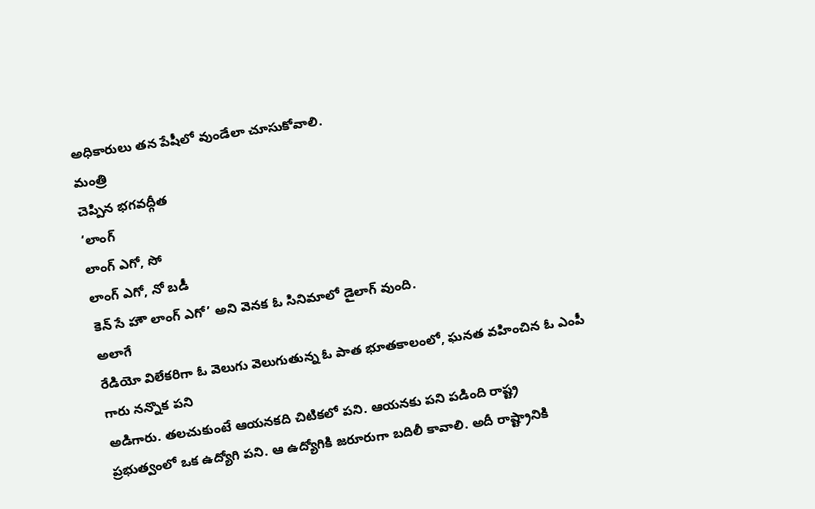అధికారులు తన పేషీలో వుండేలా చూసుకోవాలి.
మంత్రి
చెప్పిన భగవద్గీత
‘లాంగ్
లాంగ్ ఎగో, సో
లాంగ్ ఎగో, నో బడీ
కెన్ సే హౌ లాంగ్ ఎగో’ అని వెనక ఓ సినిమాలో డైలాగ్ వుంది.
అలాగే
రేడియో విలేకరిగా ఓ వెలుగు వెలుగుతున్న ఓ పాత భూతకాలంలో, ఘనత వహించిన ఓ ఎంపీ గారు నన్నొక పని
అడిగారు. తలచుకుంటే ఆయనకది చిటికలో పని. ఆయనకు పని పడింది రాష్ట్ర
ప్రభుత్వంలో ఒక ఉద్యోగి పని. ఆ ఉద్యోగికి జరూరుగా బదిలీ కావాలి. అదీ రాష్ట్రానికి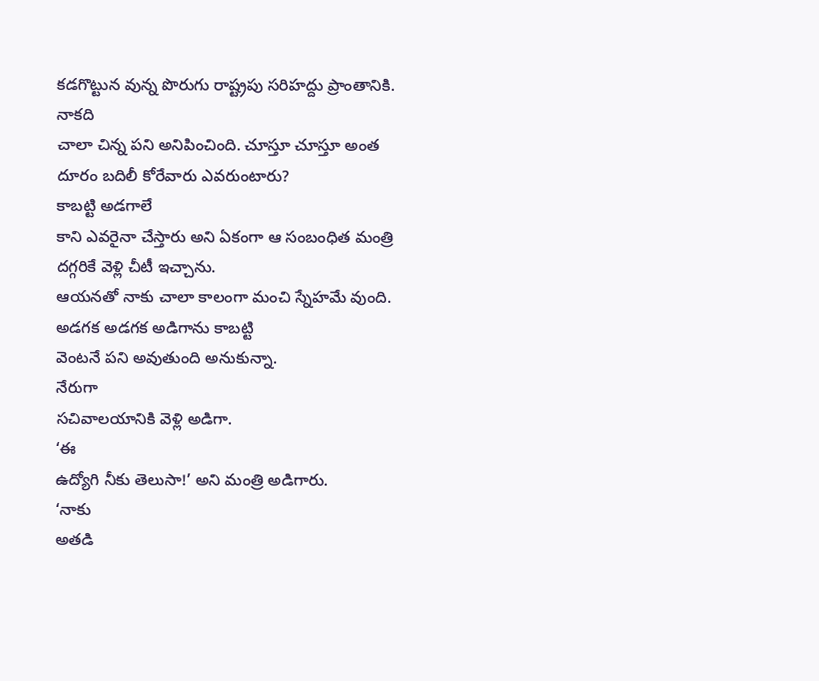కడగొట్టున వున్న పొరుగు రాష్ట్రపు సరిహద్దు ప్రాంతానికి.
నాకది
చాలా చిన్న పని అనిపించింది. చూస్తూ చూస్తూ అంత దూరం బదిలీ కోరేవారు ఎవరుంటారు?
కాబట్టి అడగాలే
కాని ఎవరైనా చేస్తారు అని ఏకంగా ఆ సంబంధిత మంత్రి దగ్గరికే వెళ్లి చీటీ ఇచ్చాను.
ఆయనతో నాకు చాలా కాలంగా మంచి స్నేహమే వుంది. అడగక అడగక అడిగాను కాబట్టి
వెంటనే పని అవుతుంది అనుకున్నా.
నేరుగా
సచివాలయానికి వెళ్లి అడిగా.
‘ఈ
ఉద్యోగి నీకు తెలుసా!’ అని మంత్రి అడిగారు.
‘నాకు
అతడి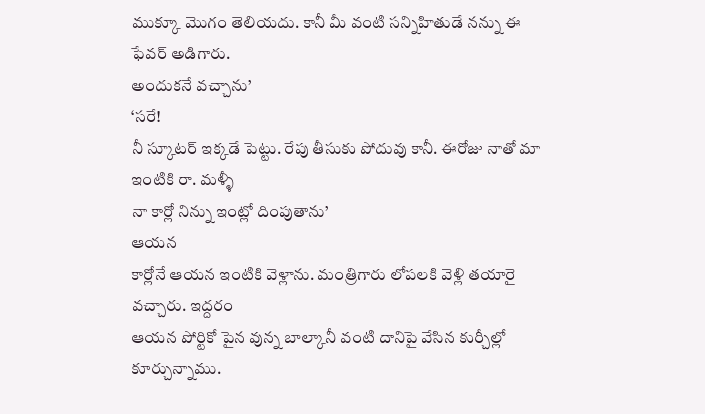ముక్కూ మొగం తెలియదు. కానీ మీ వంటి సన్నిహితుడే నన్ను ఈ ఫేవర్ అడిగారు.
అందుకనే వచ్చాను’
‘సరే!
నీ స్కూటర్ ఇక్కడే పెట్టు. రేపు తీసుకు పోదువు కానీ. ఈరోజు నాతో మా ఇంటికి రా. మళ్ళీ
నా కార్లో నిన్ను ఇంట్లో దింపుతాను’
ఆయన
కార్లోనే ఆయన ఇంటికి వెళ్లాను. మంత్రిగారు లోపలకి వెళ్లి తయారై వచ్చారు. ఇద్దరం
ఆయన పోర్టికో పైన వున్న బాల్కానీ వంటి దానిపై వేసిన కుర్చీల్లో కూర్చున్నాము.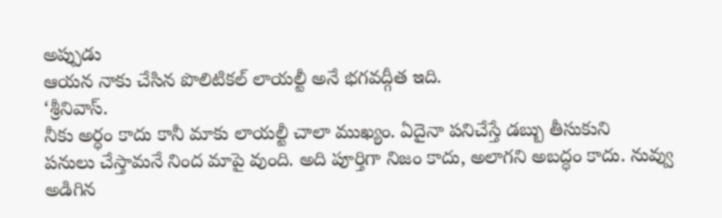అప్పుడు
ఆయన నాకు చేసిన పొలిటికల్ లాయల్టీ అనే భగవద్గీత ఇది.
‘శ్రీనివాస్.
నీకు అర్ధం కాదు కానీ మాకు లాయల్టీ చాలా ముఖ్యం. ఏదైనా పనిచేస్తే డబ్బు తీసుకుని
పనులు చేస్తామనే నింద మాపై వుంది. అది పూర్తిగా నిజం కాదు, అలాగని అబద్ధం కాదు. నువ్వు అడిగిన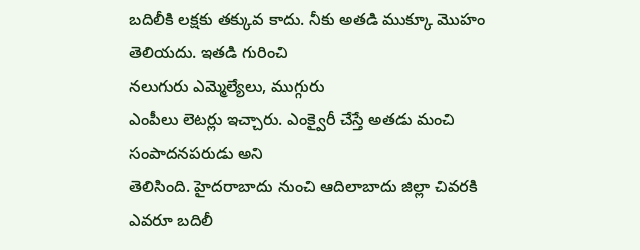బదిలీకి లక్షకు తక్కువ కాదు. నీకు అతడి ముక్కూ మొహం తెలియదు. ఇతడి గురించి
నలుగురు ఎమ్మెల్యేలు, ముగ్గురు
ఎంపీలు లెటర్లు ఇచ్చారు. ఎంక్వైరీ చేస్తే అతడు మంచి సంపాదనపరుడు అని
తెలిసింది. హైదరాబాదు నుంచి ఆదిలాబాదు జిల్లా చివరకి ఎవరూ బదిలీ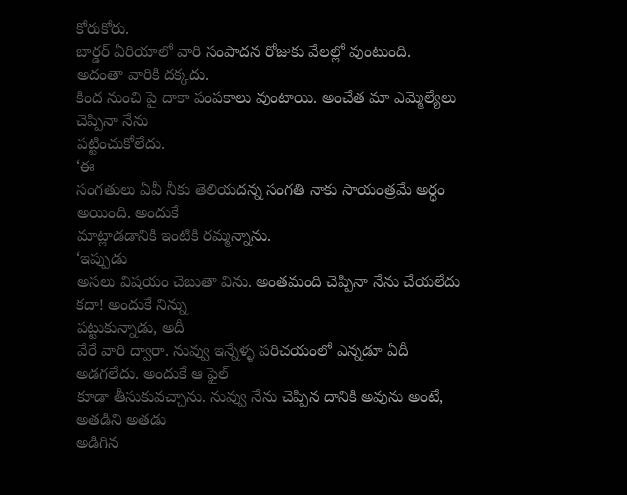కోరుకోరు.
బార్డర్ ఏరియాలో వారి సంపాదన రోజుకు వేలల్లో వుంటుంది. అదంతా వారికి దక్కదు.
కింద నుంచి పై దాకా పంపకాలు వుంటాయి. అంచేత మా ఎమ్మెల్యేలు చెప్పినా నేను
పట్టించుకోలేదు.
‘ఈ
సంగతులు ఏవీ నీకు తెలియదన్న సంగతి నాకు సాయంత్రమే అర్ధం అయింది. అందుకే
మాట్లాడడానికి ఇంటికి రమ్మన్నాను.
‘ఇప్పుడు
అసలు విషయం చెబుతా విను. అంతమంది చెప్పినా నేను చేయలేదు కదా! అందుకే నిన్ను
పట్టుకున్నాడు, అదీ
వేరే వారి ద్వారా. నువ్వు ఇన్నేళ్ళ పరిచయంలో ఎన్నడూ ఏదీ అడగలేదు. అందుకే ఆ ఫైల్
కూడా తీసుకువచ్చాను. నువ్వు నేను చెప్పిన దానికి అవును అంటే, అతడిని అతడు
అడిగిన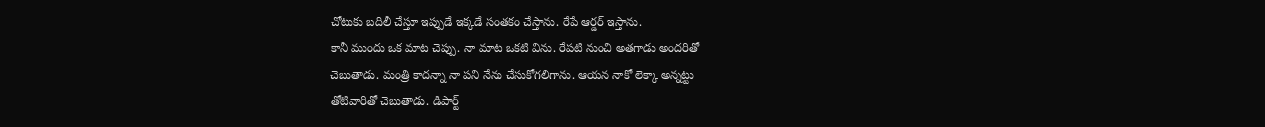చోటుకు బదిలీ చేస్తూ ఇప్పుడే ఇక్కడే సంతకం చేస్తాను. రేపే ఆర్డర్ ఇస్తాను.
కానీ ముందు ఒక మాట చెప్పు. నా మాట ఒకటి విను. రేపటి నుంచి అతగాడు అందరితో
చెబుతాడు. మంత్రి కాదన్నా నా పని నేను చేసుకోగలిగాను. ఆయన నాకో లెక్కా అన్నట్టు
తోటివారితో చెబుతాడు. డిపార్ట్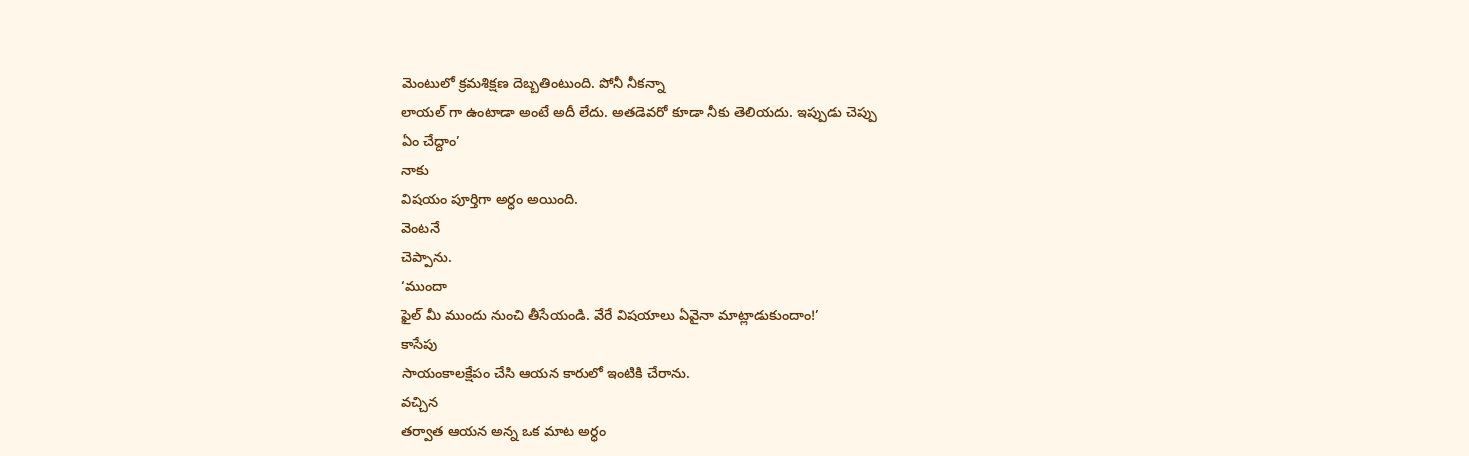మెంటులో క్రమశిక్షణ దెబ్బతింటుంది. పోనీ నీకన్నా
లాయల్ గా ఉంటాడా అంటే అదీ లేదు. అతడెవరో కూడా నీకు తెలియదు. ఇప్పుడు చెప్పు
ఏం చేద్దాం’
నాకు
విషయం పూర్తిగా అర్ధం అయింది.
వెంటనే
చెప్పాను.
‘ముందా
ఫైల్ మీ ముందు నుంచి తీసేయండి. వేరే విషయాలు ఏవైనా మాట్లాడుకుందాం!’
కాసేపు
సాయంకాలక్షేపం చేసి ఆయన కారులో ఇంటికి చేరాను.
వచ్చిన
తర్వాత ఆయన అన్న ఒక మాట అర్ధం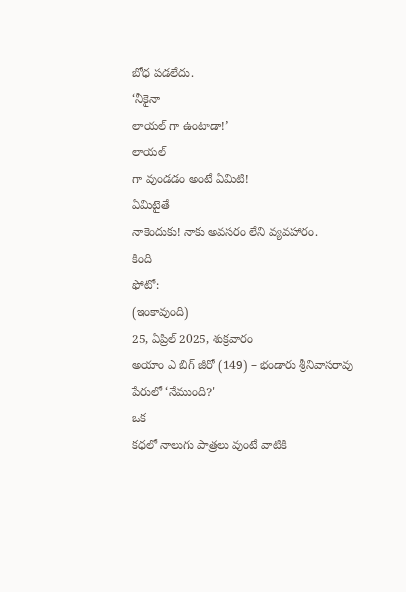బోధ పడలేదు.
‘నీకైనా
లాయల్ గా ఉంటాడా!’
లాయల్
గా వుండడం అంటే ఏమిటి!
ఏమిటైతే
నాకెందుకు! నాకు అవసరం లేని వ్యవహారం.
కింది
ఫోటో:
(ఇంకావుంది)
25, ఏప్రిల్ 2025, శుక్రవారం
అయాం ఎ బిగ్ జీరో (149) – భండారు శ్రీనివాసరావు
పేరులో ‘నేముంది?'
ఒక
కధలో నాలుగు పాత్రలు వుంటే వాటికి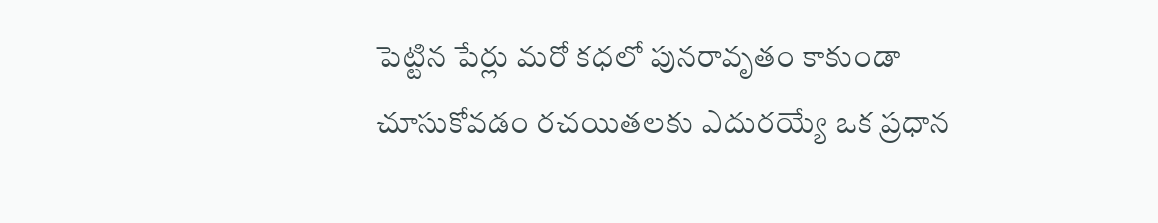పెట్టిన పేర్లు మరో కధలో పునరావృతం కాకుండా
చూసుకోవడం రచయితలకు ఎదురయ్యే ఒక ప్రధాన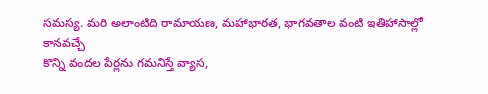సమస్య. మరి అలాంటిది రామాయణ, మహాభారత, భాగవతాల వంటి ఇతిహాసాల్లో కానవచ్చే
కొన్ని వందల పేర్లను గమనిస్తే వ్యాస,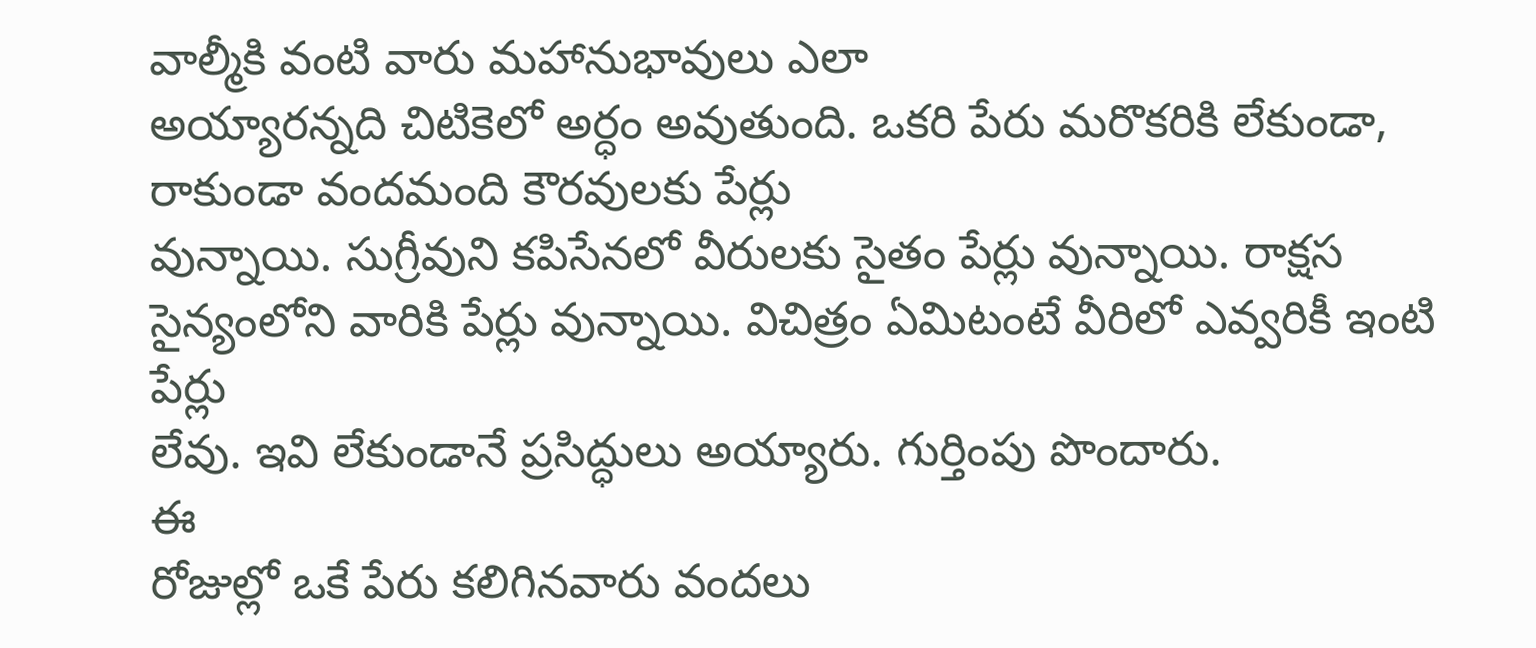వాల్మీకి వంటి వారు మహానుభావులు ఎలా
అయ్యారన్నది చిటికెలో అర్ధం అవుతుంది. ఒకరి పేరు మరొకరికి లేకుండా, రాకుండా వందమంది కౌరవులకు పేర్లు
వున్నాయి. సుగ్రీవుని కపిసేనలో వీరులకు సైతం పేర్లు వున్నాయి. రాక్షస
సైన్యంలోని వారికి పేర్లు వున్నాయి. విచిత్రం ఏమిటంటే వీరిలో ఎవ్వరికీ ఇంటి పేర్లు
లేవు. ఇవి లేకుండానే ప్రసిద్ధులు అయ్యారు. గుర్తింపు పొందారు.
ఈ
రోజుల్లో ఒకే పేరు కలిగినవారు వందలు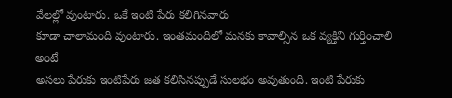వేలల్లో వుంటారు. ఒకే ఇంటి పేరు కలిగినవారు
కూడా చాలామంది వుంటారు. ఇంతమందిలో మనకు కావాల్సిన ఒక వ్యక్తిని గుర్తించాలి అంటే
అసలు పేరుకు ఇంటిపేరు జత కలిసినప్పుడే సులభం అవుతుంది. ఇంటి పేరుకు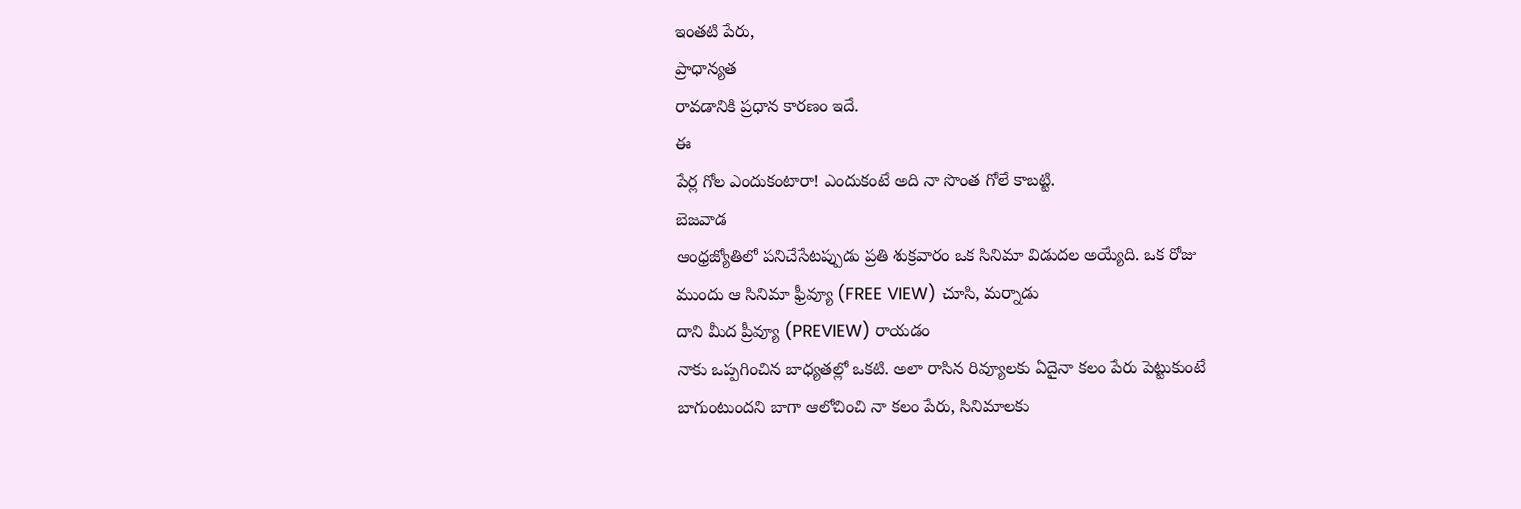ఇంతటి పేరు,
ప్రాధాన్యత
రావడానికి ప్రధాన కారణం ఇదే.
ఈ
పేర్ల గోల ఎందుకంటారా! ఎందుకంటే అది నా సొంత గోలే కాబట్టి.
బెజవాడ
ఆంధ్రజ్యోతిలో పనిచేసేటప్పుడు ప్రతి శుక్రవారం ఒక సినిమా విడుదల అయ్యేది. ఒక రోజు
ముందు ఆ సినిమా ఫ్రీవ్యూ (FREE VIEW) చూసి, మర్నాడు
దాని మీద ప్రీవ్యూ (PREVIEW) రాయడం
నాకు ఒప్పగించిన బాధ్యతల్లో ఒకటి. అలా రాసిన రివ్యూలకు ఏదైనా కలం పేరు పెట్టుకుంటే
బాగుంటుందని బాగా ఆలోచించి నా కలం పేరు, సినిమాలకు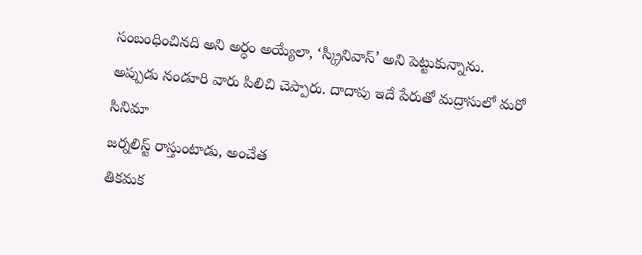సంబంధించినది అని అర్ధం అయ్యేలా, ‘స్క్రీనివాస్’ అని పెట్టుకున్నాను.
అప్పుడు నండూరి వారు పిలిచి చెప్పారు. దాదాపు ఇదే పేరుతో మద్రాసులో మరో సినిమా
జర్నలిస్ట్ రాస్తుంటాడు, అంచేత
తికమక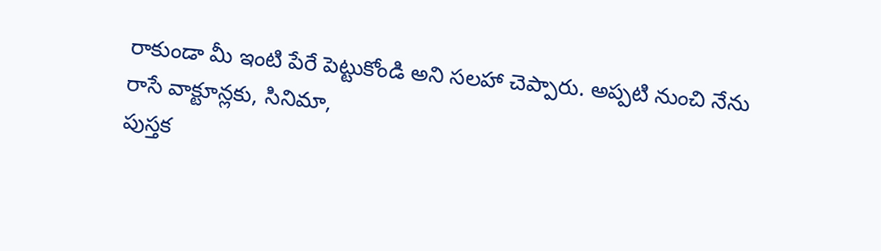రాకుండా మీ ఇంటి పేరే పెట్టుకోండి అని సలహా చెప్పారు. అప్పటి నుంచి నేను
రాసే వాక్టూన్లకు, సినిమా,
పుస్తక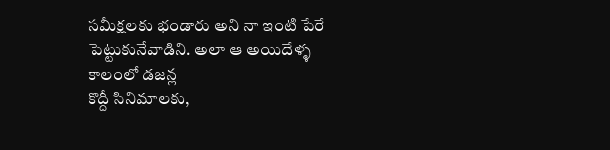సమీక్షలకు భండారు అని నా ఇంటి పేరే పెట్టుకునేవాడిని. అలా ఆ అయిదేళ్ళ కాలంలో డజన్ల
కొద్దీ సినిమాలకు,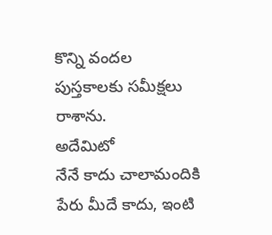కొన్ని వందల
పుస్తకాలకు సమీక్షలు రాశాను.
అదేమిటో
నేనే కాదు చాలామందికి పేరు మీదే కాదు, ఇంటి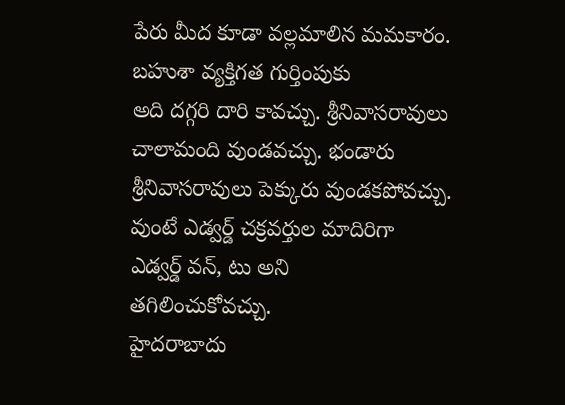పేరు మీద కూడా వల్లమాలిన మమకారం. బహుశా వ్యక్తిగత గుర్తింపుకు
అది దగ్గరి దారి కావచ్చు. శ్రీనివాసరావులు చాలామంది వుండవచ్చు. భండారు
శ్రీనివాసరావులు పెక్కురు వుండకపోవచ్చు. వుంటే ఎడ్వర్డ్ చక్రవర్తుల మాదిరిగా
ఎడ్వర్డ్ వన్, టు అని
తగిలించుకోవచ్చు.
హైదరాబాదు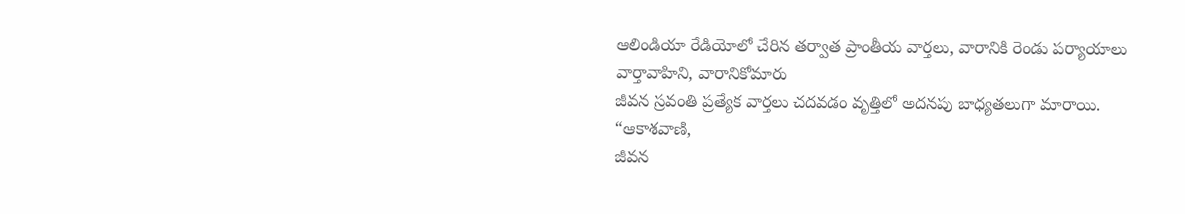ఆలిండియా రేడియోలో చేరిన తర్వాత ప్రాంతీయ వార్తలు, వారానికి రెండు పర్యాయాలు
వార్తావాహిని, వారానికోమారు
జీవన స్రవంతి ప్రత్యేక వార్తలు చదవడం వృత్తిలో అదనపు బాధ్యతలుగా మారాయి.
“ఆకాశవాణి,
జీవన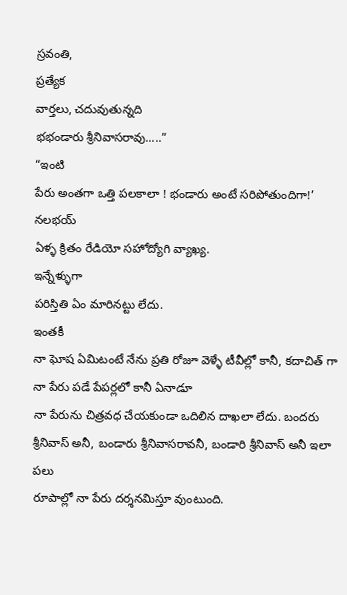స్రవంతి,
ప్రత్యేక
వార్తలు, చదువుతున్నది
భభండారు శ్రీనివాసరావు.....”
“ఇంటి
పేరు అంతగా ఒత్తి పలకాలా ! భండారు అంటే సరిపోతుందిగా!’
నలభయ్
ఏళ్ళ క్రితం రేడియో సహోద్యోగి వ్యాఖ్య.
ఇన్నేళ్ళుగా
పరిస్తితి ఏం మారినట్టు లేదు.
ఇంతకీ
నా ఘోష ఏమిటంటే నేను ప్రతి రోజూ వెళ్ళే టీవీల్లో కానీ, కదాచిత్ గా నా పేరు పడే పేపర్లలో కానీ ఏనాడూ
నా పేరును చిత్రవధ చేయకుండా ఒదిలిన దాఖలా లేదు. బందరు శ్రీనివాస్ అనీ, బండారు శ్రీనివాసరావనీ, బండారి శ్రీనివాస్ అనీ ఇలా పలు
రూపాల్లో నా పేరు దర్శనమిస్తూ వుంటుంది.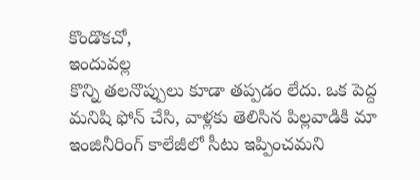కొండొకచో,
ఇందువల్ల
కొన్ని తలనొప్పులు కూడా తప్పడం లేదు. ఒక పెద్ద మనిషి ఫోన్ చేసి, వాళ్లకు తెలిసిన పిల్లవాడికి మా
ఇంజినీరింగ్ కాలేజీలో సీటు ఇప్పించమని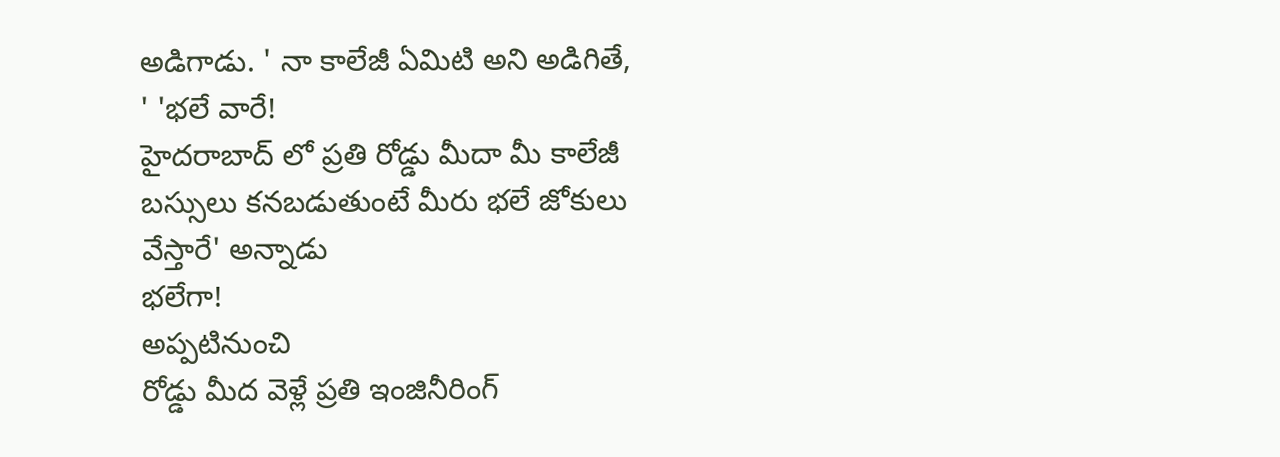అడిగాడు. ' నా కాలేజీ ఏమిటి అని అడిగితే,
' 'భలే వారే!
హైదరాబాద్ లో ప్రతి రోడ్డు మీదా మీ కాలేజీ బస్సులు కనబడుతుంటే మీరు భలే జోకులు
వేస్తారే' అన్నాడు
భలేగా!
అప్పటినుంచి
రోడ్డు మీద వెళ్లే ప్రతి ఇంజినీరింగ్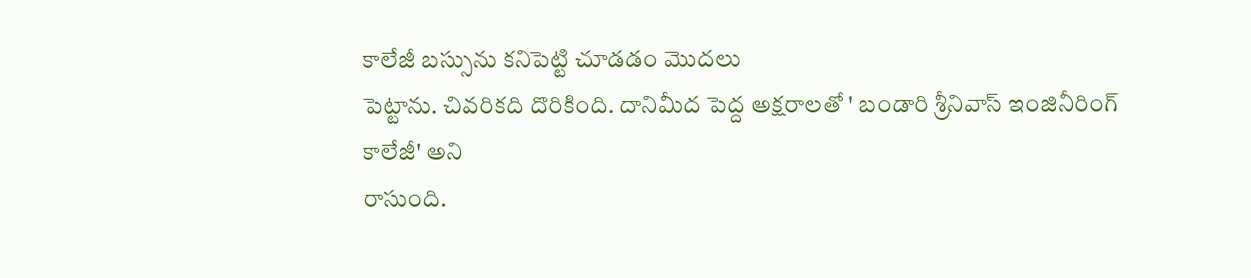కాలేజీ బస్సును కనిపెట్టి చూడడం మొదలు
పెట్టాను. చివరికది దొరికింది. దానిమీద పెద్ద అక్షరాలతో ' బండారి శ్రీనివాస్ ఇంజినీరింగ్
కాలేజీ' అని
రాసుంది.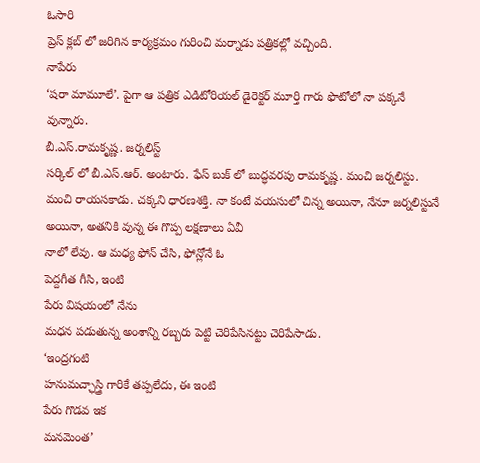ఓసారి
ప్రెస్ క్లబ్ లో జరిగిన కార్యక్రమం గురించి మర్నాడు పత్రికల్లో వచ్చింది.
నాపేరు
‘షరా మామూలే’. పైగా ఆ పత్రిక ఎడిటోరియల్ డైరెక్టర్ మూర్తి గారు ఫొటోలో నా పక్కనే
వున్నారు.
బీ.ఎస్.రామకృష్ణ. జర్నలిస్ట్
సర్కిల్ లో బీ.ఎస్.ఆర్. అంటారు. ఫేస్ బుక్ లో బుద్ధవరపు రామకృష్ణ. మంచి జర్నలిస్టు.
మంచి రాయసకాడు. చక్కని ధారణశక్తి. నా కంటే వయసులో చిన్న అయినా, నేనూ జర్నలిస్టునే అయినా, అతనికి వున్న ఈ గొప్ప లక్షణాలు ఏవీ
నాలో లేవు. ఆ మధ్య ఫోన్ చేసి, ఫోన్లోనే ఓ
పెద్దగీత గీసి, ఇంటి
పేరు విషయంలో నేను
మధన పడుతున్న అంశాన్ని రబ్బరు పెట్టి చెరిపేసినట్టు చెరిపేసాడు.
‘ఇంద్రగంటి
హనుమచ్ఛాస్త్రి గారికే తప్పలేదు, ఈ ఇంటి
పేరు గొడవ ఇక
మనమెంత’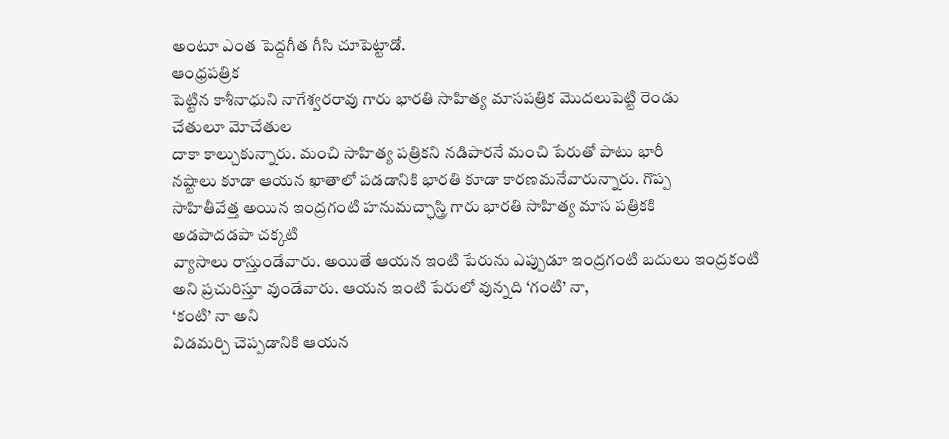అంటూ ఎంత పెద్దగీత గీసి చూపెట్టాడో.
ఆంధ్రపత్రిక
పెట్టిన కాశీనాధుని నాగేశ్వరరావు గారు భారతి సాహిత్య మాసపత్రిక మొదలుపెట్టి రెండు
చేతులూ మోచేతుల
దాకా కాల్చుకున్నారు. మంచి సాహిత్య పత్రికని నడిపారనే మంచి పేరుతో పాటు భారీ
నష్టాలు కూడా ఆయన ఖాతాలో పడడానికి భారతి కూడా కారణమనేవారున్నారు. గొప్ప
సాహితీవేత్త అయిన ఇంద్రగంటి హనుమచ్ఛాస్త్రి గారు భారతి సాహిత్య మాస పత్రికకి
అడపాదడపా చక్కటి
వ్యాసాలు రాస్తుండేవారు. అయితే ఆయన ఇంటి పేరును ఎప్పుడూ ఇంద్రగంటి బదులు ఇంద్రకంటి
అని ప్రచురిస్తూ వుండేవారు. ఆయన ఇంటి పేరులో వున్నది ‘గంటి’ నా,
‘కంటి’ నా అని
విడమర్చి చెప్పడానికి ఆయన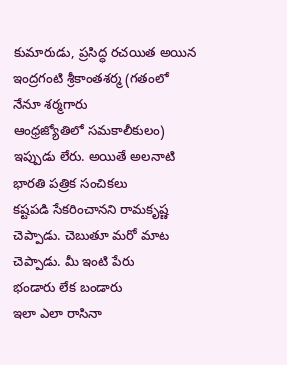కుమారుడు, ప్రసిద్ధ రచయిత అయిన ఇంద్రగంటి శ్రీకాంతశర్మ (గతంలో నేనూ శర్మగారు
ఆంధ్రజ్యోతిలో సమకాలీకులం) ఇప్పుడు లేరు. అయితే అలనాటి భారతి పత్రిక సంచికలు
కష్టపడి సేకరించానని రామకృష్ణ చెప్పాడు. చెబుతూ మరో మాట చెప్పాడు. మీ ఇంటి పేరు
భండారు లేక బండారు
ఇలా ఎలా రాసినా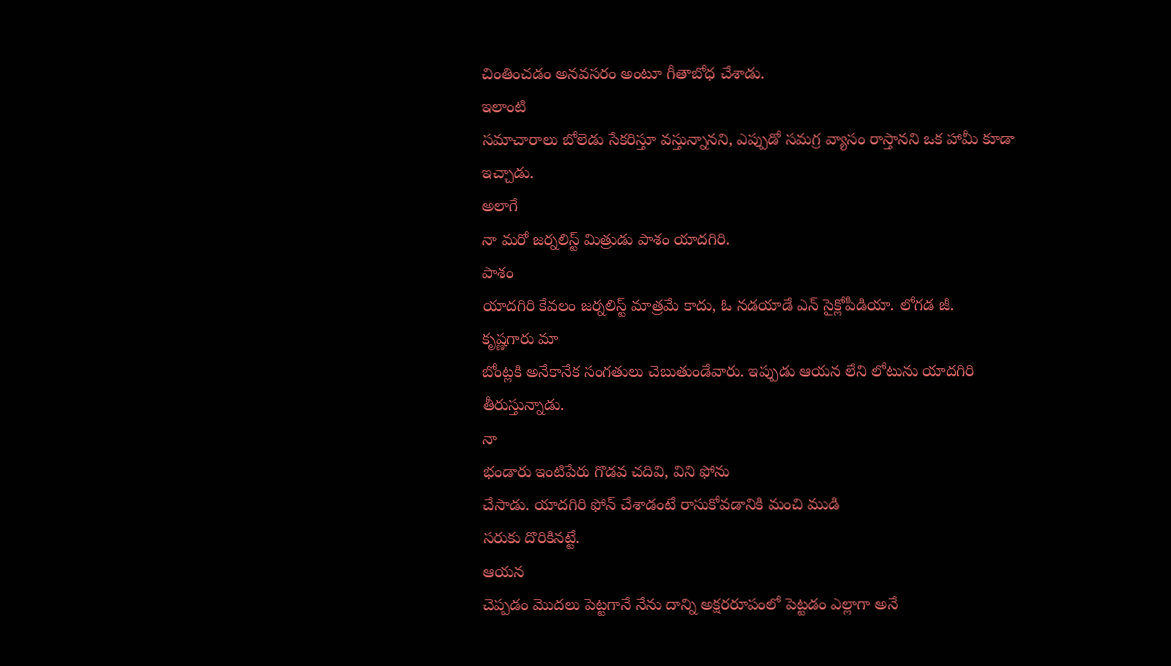చింతించడం అనవసరం అంటూ గీతాబోధ చేశాడు.
ఇలాంటి
సమాచారాలు బోలెడు సేకరిస్తూ వస్తున్నానని, ఎప్పుడో సమగ్ర వ్యాసం రాస్తానని ఒక హామీ కూడా
ఇచ్చాడు.
అలాగే
నా మరో జర్నలిస్ట్ మిత్రుడు పాశం యాదగిరి.
పాశం
యాదగిరి కేవలం జర్నలిస్ట్ మాత్రమే కాదు, ఓ నడయాడే ఎన్ సైక్లోపీడియా. లోగడ జీ.
కృష్ణగారు మా
బోంట్లకి అనేకానేక సంగతులు చెబుతుండేవారు. ఇప్పుడు ఆయన లేని లోటును యాదగిరి
తీరుస్తున్నాడు.
నా
భండారు ఇంటిపేరు గొడవ చదివి, విని ఫోను
చేసాడు. యాదగిరి ఫోన్ చేశాడంటే రాసుకోవడానికి మంచి ముడి
సరుకు దొరికినట్టే.
ఆయన
చెప్పడం మొదలు పెట్టగానే నేను దాన్ని అక్షరరూపంలో పెట్టడం ఎల్లాగా అనే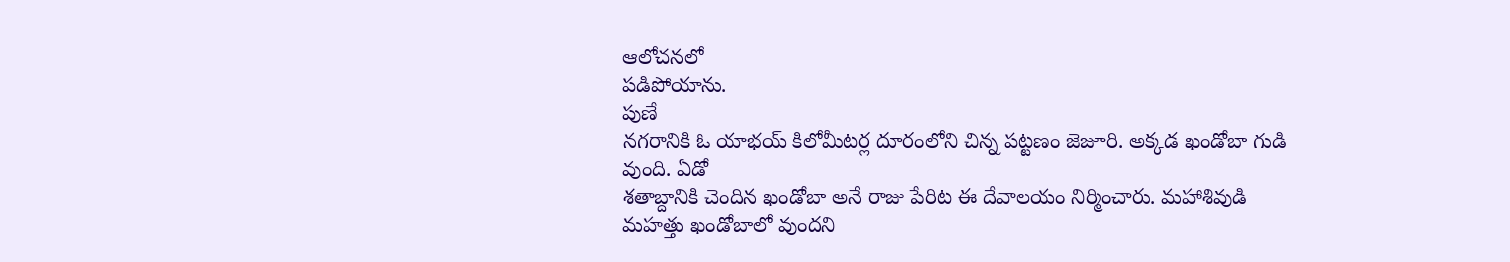ఆలోచనలో
పడిపోయాను.
పుణే
నగరానికి ఓ యాభయ్ కిలోమీటర్ల దూరంలోని చిన్న పట్టణం జెజూరి. అక్కడ ఖండోబా గుడి
వుంది. ఏడో
శతాబ్దానికి చెందిన ఖండోబా అనే రాజు పేరిట ఈ దేవాలయం నిర్మించారు. మహాశివుడి
మహత్తు ఖండోబాలో వుందని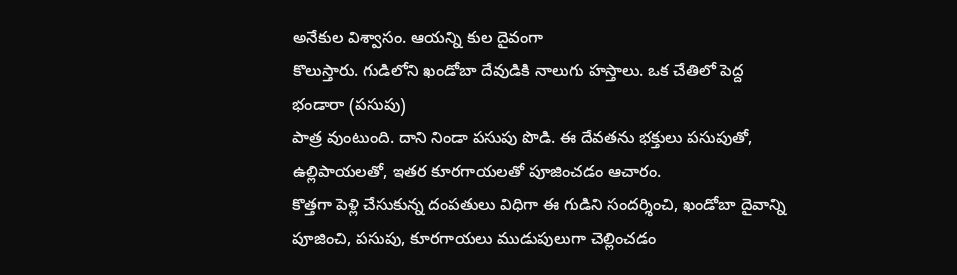అనేకుల విశ్వాసం. ఆయన్ని కుల దైవంగా
కొలుస్తారు. గుడిలోని ఖండోబా దేవుడికి నాలుగు హస్తాలు. ఒక చేతిలో పెద్ద భండారా (పసుపు)
పాత్ర వుంటుంది. దాని నిండా పసుపు పొడి. ఈ దేవతను భక్తులు పసుపుతో, ఉల్లిపాయలతో, ఇతర కూరగాయలతో పూజించడం ఆచారం.
కొత్తగా పెళ్లి చేసుకున్న దంపతులు విధిగా ఈ గుడిని సందర్శించి, ఖండోబా దైవాన్ని పూజించి, పసుపు, కూరగాయలు ముడుపులుగా చెల్లించడం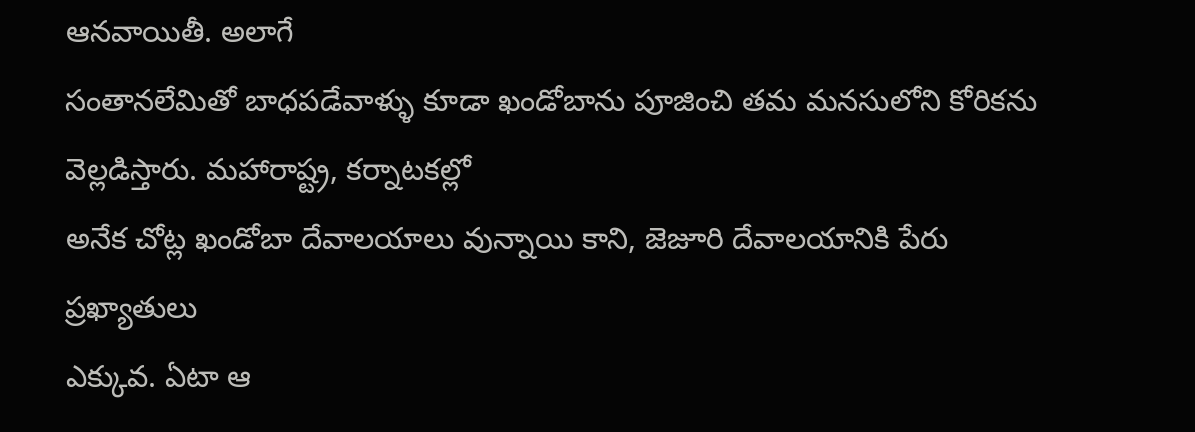ఆనవాయితీ. అలాగే
సంతానలేమితో బాధపడేవాళ్ళు కూడా ఖండోబాను పూజించి తమ మనసులోని కోరికను
వెల్లడిస్తారు. మహారాష్ట్ర, కర్నాటకల్లో
అనేక చోట్ల ఖండోబా దేవాలయాలు వున్నాయి కాని, జెజూరి దేవాలయానికి పేరు ప్రఖ్యాతులు
ఎక్కువ. ఏటా ఆ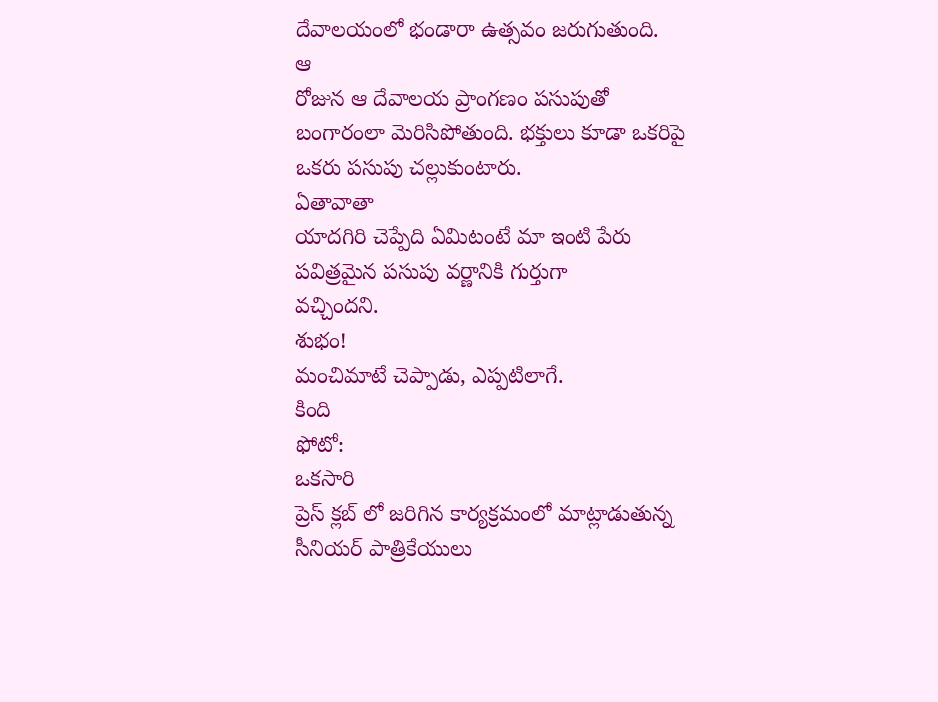దేవాలయంలో భండారా ఉత్సవం జరుగుతుంది.
ఆ
రోజున ఆ దేవాలయ ప్రాంగణం పసుపుతో బంగారంలా మెరిసిపోతుంది. భక్తులు కూడా ఒకరిపై
ఒకరు పసుపు చల్లుకుంటారు.
ఏతావాతా
యాదగిరి చెప్పేది ఏమిటంటే మా ఇంటి పేరు పవిత్రమైన పసుపు వర్ణానికి గుర్తుగా
వచ్చిందని.
శుభం!
మంచిమాటే చెప్పాడు, ఎప్పటిలాగే.
కింది
ఫోటో:
ఒకసారి
ప్రెస్ క్లబ్ లో జరిగిన కార్యక్రమంలో మాట్లాడుతున్న సీనియర్ పాత్రికేయులు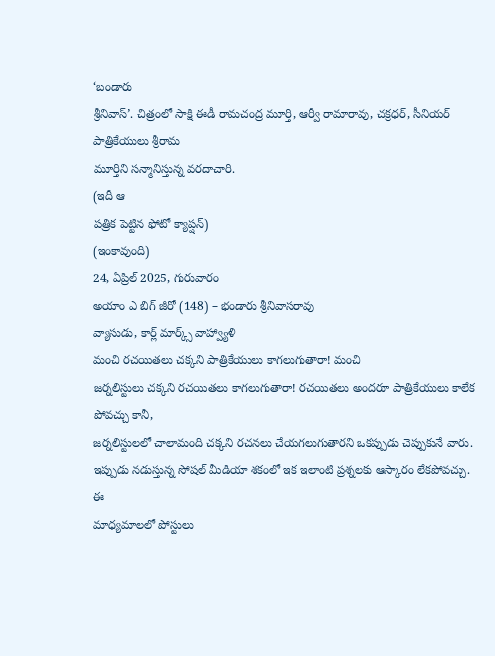‘బండారు
శ్రీనివాస్’. చిత్రంలో సాక్షి ఈడీ రామచంద్ర మూర్తి, ఆర్వీ రామారావు, చక్రధర్, సీనియర్ పాత్రికేయులు శ్రీరామ
మూర్తిని సన్మానిస్తున్న వరదాచారి.
(ఇదీ ఆ
పత్రిక పెట్టిన ఫోటో క్యాప్షన్)
(ఇంకావుంది)
24, ఏప్రిల్ 2025, గురువారం
అయాం ఎ బిగ్ జీరో (148) – భండారు శ్రీనివాసరావు
వ్యాసుడు, కార్ల్ మార్క్స్ వాహ్వ్యాళి
మంచి రచయితలు చక్కని పాత్రికేయులు కాగలుగుతారా! మంచి
జర్నలిస్టులు చక్కని రచయితలు కాగలుగుతారా! రచయితలు అందరూ పాత్రికేయులు కాలేక
పోవచ్చు కానీ,
జర్నలిస్టులలో చాలామంది చక్కని రచనలు చేయగలుగుతారని ఒకప్పుడు చెప్పుకునే వారు.
ఇప్పుడు నడుస్తున్న సోషల్ మీడియా శకంలో ఇక ఇలాంటి ప్రశ్నలకు ఆస్కారం లేకపోవచ్చు. ఈ
మాధ్యమాలలో పోస్టులు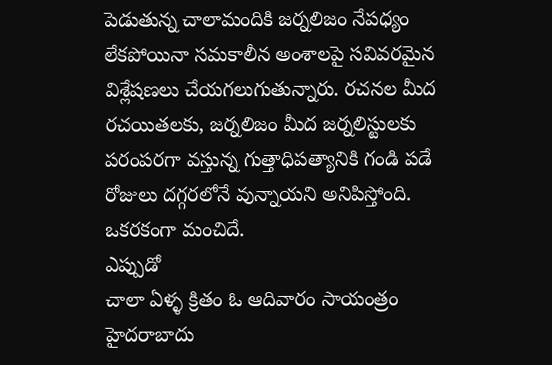పెడుతున్న చాలామందికి జర్నలిజం నేపధ్యం లేకపోయినా సమకాలీన అంశాలపై సవివరమైన విశ్లేషణలు చేయగలుగుతున్నారు. రచనల మీద
రచయితలకు, జర్నలిజం మీద జర్నలిస్టులకు పరంపరగా వస్తున్న గుత్తాధిపత్యానికి గండి పడే
రోజులు దగ్గరలోనే వున్నాయని అనిపిస్తోంది. ఒకరకంగా మంచిదే.
ఎప్పుడో
చాలా ఏళ్ళ క్రితం ఓ ఆదివారం సాయంత్రం హైదరాబాదు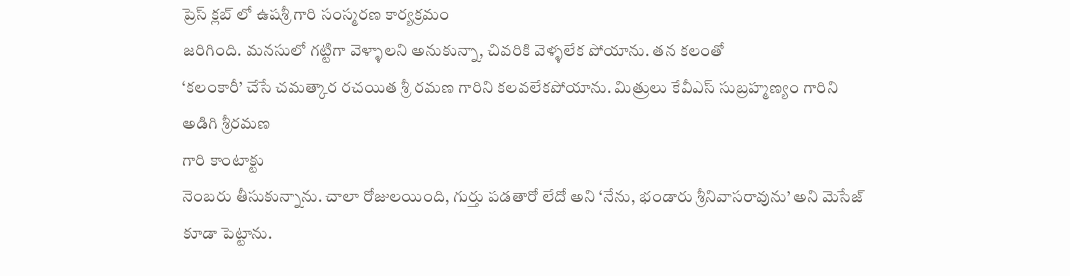ప్రెస్ క్లబ్ లో ఉషశ్రీ గారి సంస్మరణ కార్యక్రమం
జరిగింది. మనసులో గట్టిగా వెళ్ళాలని అనుకున్నా, చివరికి వెళ్ళలేక పోయాను. తన కలంతో
‘కలంకారీ’ చేసే చమత్కార రచయిత శ్రీ రమణ గారిని కలవలేకపోయాను. మిత్రులు కేవీఎస్ సుబ్రహ్మణ్యం గారిని అడిగి శ్రీరమణ
గారి కాంటాక్టు
నెంబరు తీసుకున్నాను. చాలా రోజులయింది, గుర్తు పడతారో లేదో అని ‘నేను, భండారు శ్రీనివాసరావును’ అని మెసేజ్
కూడా పెట్టాను.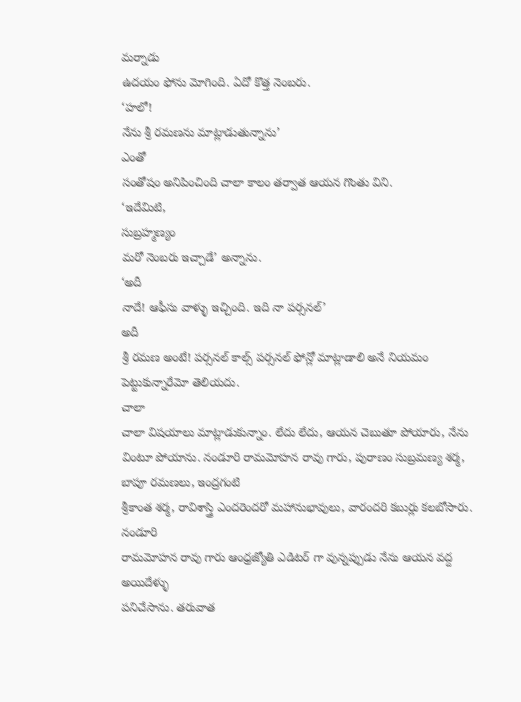మర్నాడు
ఉదయం ఫోను మోగింది. ఏదో కొత్త నెంబరు.
‘హలో!
నేను శ్రీ రమణను మాట్లాడుతున్నాను’
ఎంతో
సంతోషం అనిపించింది చాలా కాలం తర్వాత ఆయన గొంతు విని.
‘ఇదేమిటి,
సుబ్రహ్మణ్యం
మరో నెంబరు ఇచ్చాడే’ అన్నాను.
‘అదీ
నాదే! ఆఫీసు వాళ్ళు ఇచ్చింది. ఇది నా పర్సనల్’
అదీ
శ్రీ రమణ అంటే! పర్సనల్ కాల్స్ పర్సనల్ ఫోన్లో మాట్లాడాలి అనే నియమం పెట్టుకున్నారేమో తెలియదు.
చాలా
చాలా విషయాలు మాట్లాడుకున్నాం. లేదు లేదు, ఆయన చెబుతూ పోయారు, నేను
వింటూ పోయాను. నండూరి రామమోహన రావు గారు, పురాణం సుబ్రమణ్య శర్మ, బాపూ రమణలు, ఇంద్రగంటి
శ్రీకాంత శర్మ, రావిశాస్త్రి ఎందరెందరో మహానుభావులు, వారందరి కబుర్లు కలబోసారు. నండూరి
రామమోహన రావు గారు ఆంధ్రజ్యోతి ఎడిటర్ గా వున్నప్పుడు నేను ఆయన వద్ద అయిదేళ్ళు
పనిచేసాను. తరువాత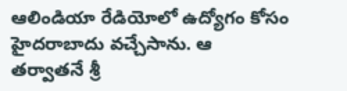ఆలిండియా రేడియోలో ఉద్యోగం కోసం హైదరాబాదు వచ్చేసాను. ఆ
తర్వాతనే శ్రీ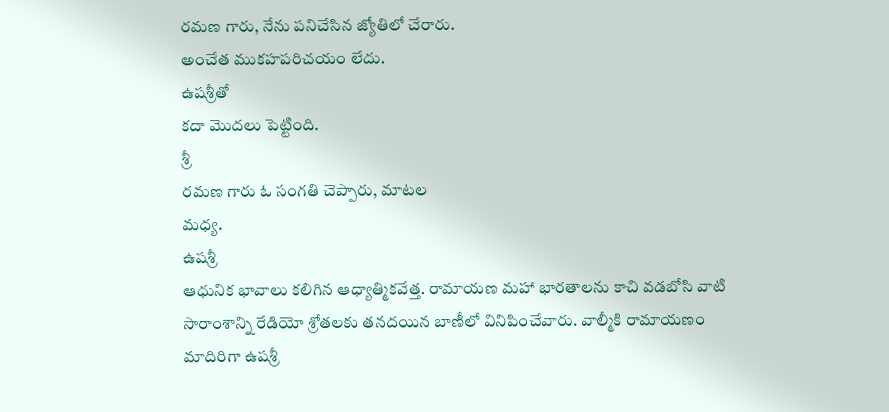రమణ గారు, నేను పనిచేసిన జ్యోతిలో చేరారు.
అంచేత ముకహపరిచయం లేదు.
ఉషశ్రీతో
కదా మొదలు పెట్టింది.
శ్రీ
రమణ గారు ఓ సంగతి చెప్పారు, మాటల
మధ్య.
ఉషశ్రీ
ఆధునిక భావాలు కలిగిన ఆధ్యాత్మికవేత్త. రామాయణ మహా భారతాలను కాచి వడబోసి వాటి
సారాంశాన్ని రేడియో శ్రోతలకు తనదయిన బాణీలో వినిపించేవారు. వాల్మీకి రామాయణం
మాదిరిగా ఉషశ్రీ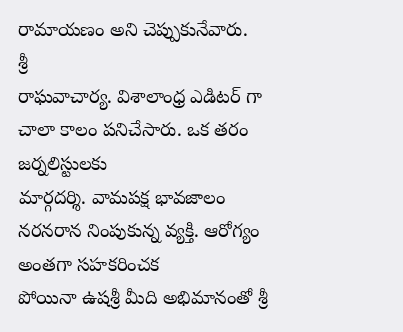రామాయణం అని చెప్పుకునేవారు.
శ్రీ
రాఘవాచార్య. విశాలాంధ్ర ఎడిటర్ గా చాలా కాలం పనిచేసారు. ఒక తరం జర్నలిస్టులకు
మార్గదర్శి. వామపక్ష భావజాలం నరనరాన నింపుకున్న వ్యక్తి. ఆరోగ్యం అంతగా సహకరించక
పోయినా ఉషశ్రీ మీది అభిమానంతో శ్రీ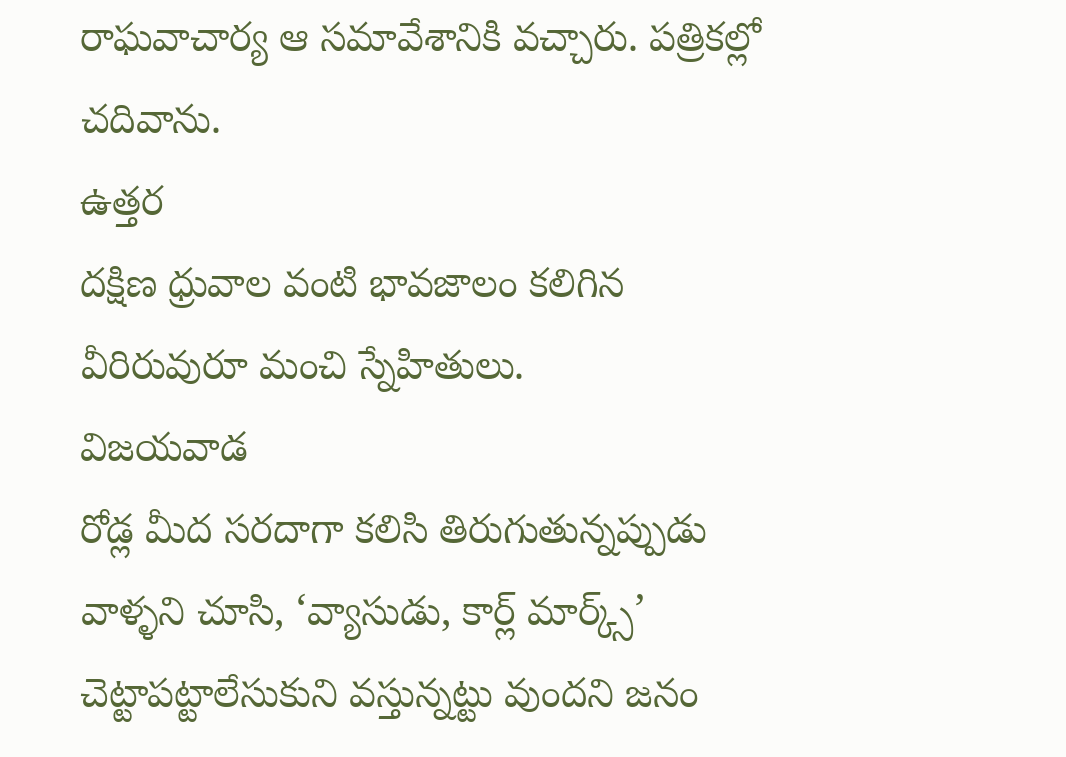రాఘవాచార్య ఆ సమావేశానికి వచ్చారు. పత్రికల్లో చదివాను.
ఉత్తర
దక్షిణ ధ్రువాల వంటి భావజాలం కలిగిన వీరిరువురూ మంచి స్నేహితులు.
విజయవాడ
రోడ్ల మీద సరదాగా కలిసి తిరుగుతున్నప్పుడు వాళ్ళని చూసి, ‘వ్యాసుడు, కార్ల్ మార్క్స్’
చెట్టాపట్టాలేసుకుని వస్తున్నట్టు వుందని జనం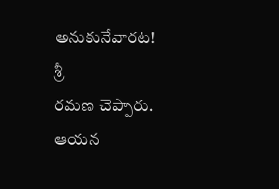అనుకునేవారట!
శ్రీ
రమణ చెప్పారు.
ఆయన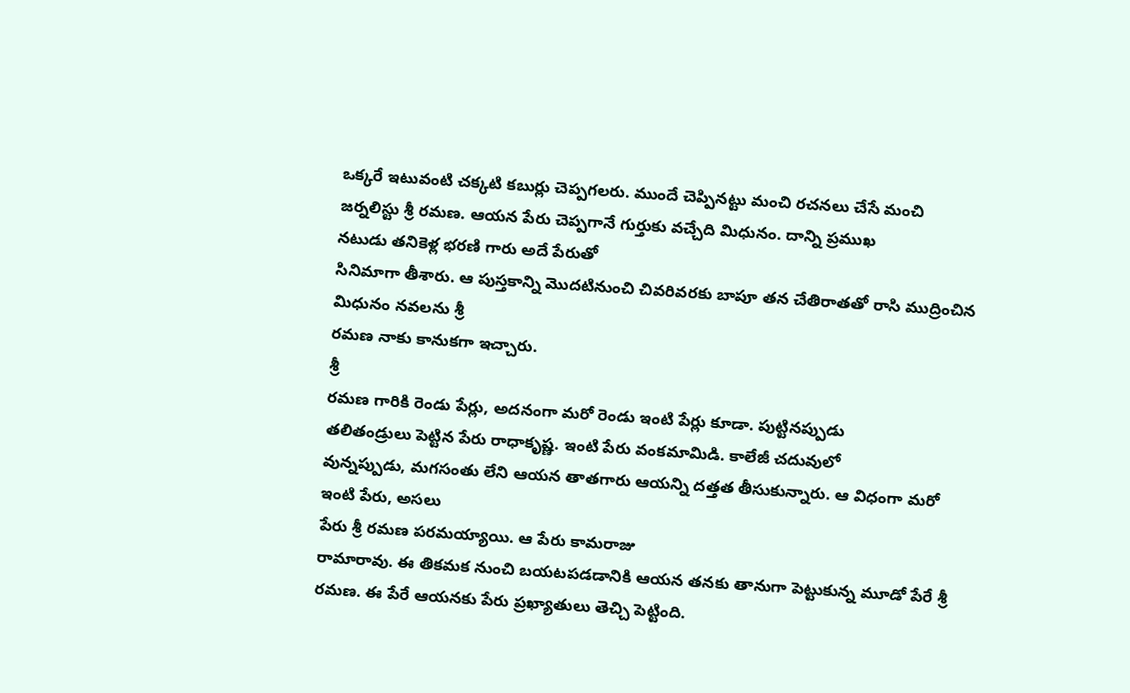ఒక్కరే ఇటువంటి చక్కటి కబుర్లు చెప్పగలరు. ముందే చెప్పినట్టు మంచి రచనలు చేసే మంచి
జర్నలిస్టు శ్రీ రమణ. ఆయన పేరు చెప్పగానే గుర్తుకు వచ్చేది మిధునం. దాన్ని ప్రముఖ
నటుడు తనికెళ్ల భరణి గారు అదే పేరుతో
సినిమాగా తీశారు. ఆ పుస్తకాన్ని మొదటినుంచి చివరివరకు బాపూ తన చేతిరాతతో రాసి ముద్రించిన మిధునం నవలను శ్రీ
రమణ నాకు కానుకగా ఇచ్చారు.
శ్రీ
రమణ గారికి రెండు పేర్లు, అదనంగా మరో రెండు ఇంటి పేర్లు కూడా. పుట్టినప్పుడు
తలితండ్రులు పెట్టిన పేరు రాధాకృష్ణ. ఇంటి పేరు వంకమామిడి. కాలేజీ చదువులో
వున్నప్పుడు, మగసంతు లేని ఆయన తాతగారు ఆయన్ని దత్తత తీసుకున్నారు. ఆ విధంగా మరో
ఇంటి పేరు, అసలు
పేరు శ్రీ రమణ పరమయ్యాయి. ఆ పేరు కామరాజు
రామారావు. ఈ తికమక నుంచి బయటపడడానికి ఆయన తనకు తానుగా పెట్టుకున్న మూడో పేరే శ్రీ
రమణ. ఈ పేరే ఆయనకు పేరు ప్రఖ్యాతులు తెచ్చి పెట్టింది.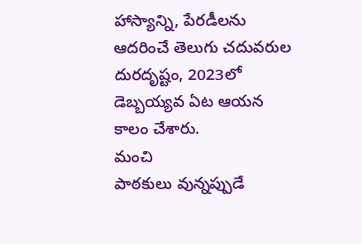హాస్యాన్ని, పేరడీలను ఆదరించే తెలుగు చదువరుల
దురదృష్టం, 2023లో డెబ్బయ్యవ ఏట ఆయన కాలం చేశారు.
మంచి
పాఠకులు వున్నప్పుడే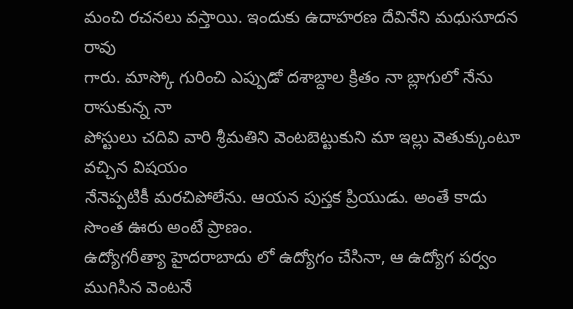మంచి రచనలు వస్తాయి. ఇందుకు ఉదాహరణ దేవినేని మధుసూదన రావు
గారు. మాస్కో గురించి ఎప్పుడో దశాబ్దాల క్రితం నా బ్లాగులో నేను రాసుకున్న నా
పోస్టులు చదివి వారి శ్రీమతిని వెంటబెట్టుకుని మా ఇల్లు వెతుక్కుంటూ వచ్చిన విషయం
నేనెప్పటికీ మరచిపోలేను. ఆయన పుస్తక ప్రియుడు. అంతే కాదు సొంత ఊరు అంటే ప్రాణం.
ఉద్యోగరీత్యా హైదరాబాదు లో ఉద్యోగం చేసినా, ఆ ఉద్యోగ పర్వం ముగిసిన వెంటనే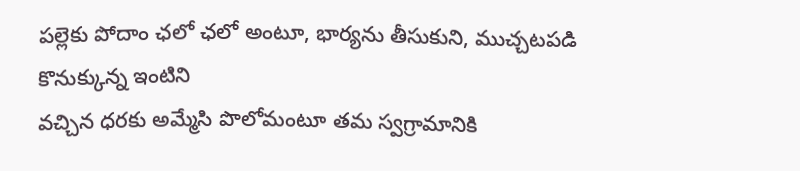పల్లెకు పోదాం ఛలో ఛలో అంటూ, భార్యను తీసుకుని, ముచ్చటపడి కొనుక్కున్న ఇంటిని
వచ్చిన ధరకు అమ్మేసి పొలోమంటూ తమ స్వగ్రామానికి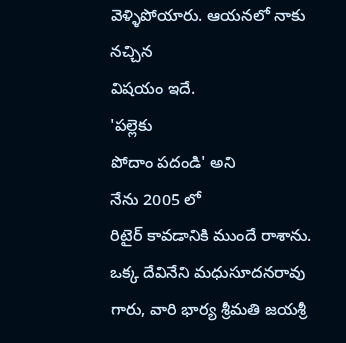వెళ్ళిపోయారు. ఆయనలో నాకు నచ్చిన
విషయం ఇదే.
'పల్లెకు
పోదాం పదండి' అని
నేను 2005 లో
రిటైర్ కావడానికి ముందే రాశాను. ఒక్క దేవినేని మధుసూదనరావు గారు, వారి భార్య శ్రీమతి జయశ్రీ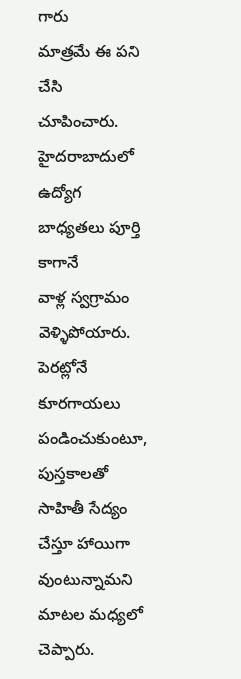గారు
మాత్రమే ఈ పని చేసి చూపించారు. హైదరాబాదులో ఉద్యోగ బాధ్యతలు పూర్తి కాగానే
వాళ్ల స్వగ్రామం వెళ్ళిపోయారు. పెరట్లోనే కూరగాయలు పండించుకుంటూ,
పుస్తకాలతో
సాహితీ సేద్యం చేస్తూ హాయిగా వుంటున్నామని మాటల మధ్యలో చెప్పారు.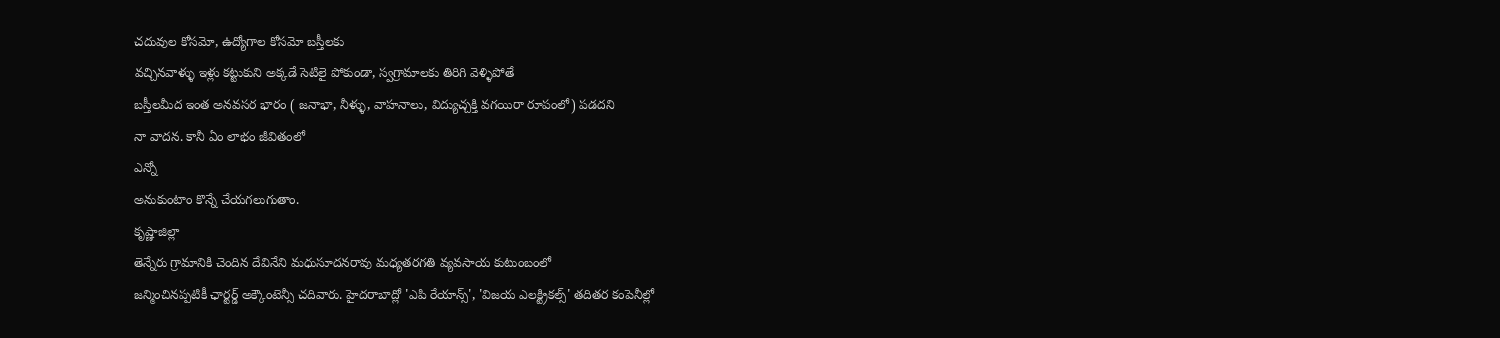చదువుల కోసమో, ఉద్యోగాల కోసమో బస్తీలకు
వచ్చినవాళ్ళు ఇళ్లు కట్టుకుని అక్కడే సెటిలై పోకుండా, స్వగ్రామాలకు తిరిగి వెళ్ళిపోతే
బస్తీలమీద ఇంత అనవసర భారం ( జనాభా, నీళ్ళు, వాహనాలు, విద్యుచ్చక్తి వగయిరా రూపంలో) పడదని
నా వాదన. కానీ ఏం లాభం జీవితంలో
ఎన్నో
అనుకుంటాం కొన్నే చేయగలుగుతాం.
కృష్ణాజిల్లా
తెన్నేరు గ్రామానికి చెందిన దేవినేని మధుసూదనరావు మధ్యతరగతి వ్యవసాయ కుటుంబంలో
జన్మించినప్పటికీ ఛార్టర్డ్ అక్కౌంటెన్సీ చదివారు. హైదరాబాద్లో 'ఎపి రేయాన్స్', 'విజయ ఎలక్ట్రికల్స్' తదితర కంపెనీల్లో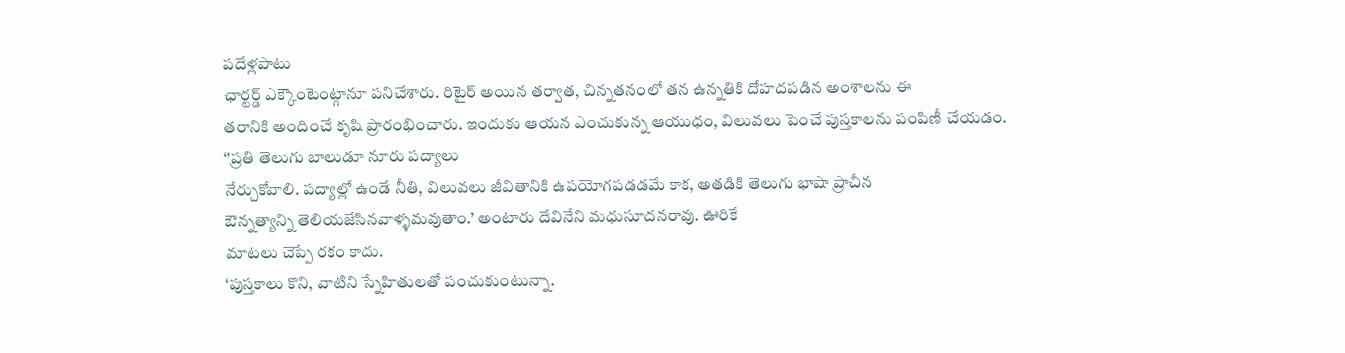పదేళ్లపాటు
ఛార్టర్డ్ ఎక్కౌంటెంట్గానూ పనిచేశారు. రిటైర్ అయిన తర్వాత, చిన్నతనంలో తన ఉన్నతికి దోహదపడిన అంశాలను ఈ
తరానికి అందించే కృషి ప్రారంభించారు. ఇందుకు ఆయన ఎంచుకున్న ఆయుధం, విలువలు పెంచే పుస్తకాలను పంపిణీ చేయడం.
‘'ప్రతి తెలుగు బాలుడూ నూరు పద్యాలు
నేర్చుకోవాలి. పద్యాల్లో ఉండే నీతి, విలువలు జీవితానికి ఉపయోగపడడమే కాక, అతడికి తెలుగు భాషా ప్రాచీన
ఔన్నత్యాన్ని తెలియజేసినవాళ్ళమవుతాం.’ అంటారు దేవినేని మధుసూదనరావు. ఊరికే
మాటలు చెప్పే రకం కాదు.
‘పుస్తకాలు కొని, వాటిని స్నేహితులతో పంచుకుంటున్నా.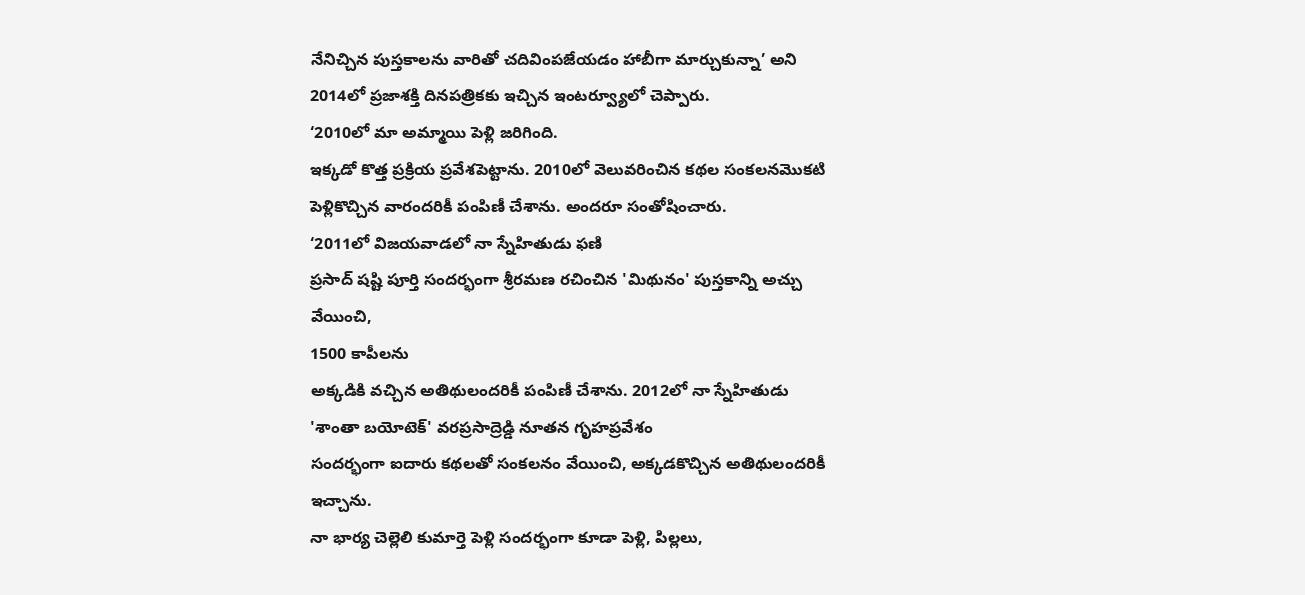నేనిచ్చిన పుస్తకాలను వారితో చదివింపజేయడం హాబీగా మార్చుకున్నా’ అని 2014లో ప్రజాశక్తి దినపత్రికకు ఇచ్చిన ఇంటర్వ్యూలో చెప్పారు.
‘2010లో మా అమ్మాయి పెళ్లి జరిగింది.
ఇక్కడో కొత్త ప్రక్రియ ప్రవేశపెట్టాను. 2010లో వెలువరించిన కథల సంకలనమొకటి
పెళ్లికొచ్చిన వారందరికీ పంపిణీ చేశాను. అందరూ సంతోషించారు.
‘2011లో విజయవాడలో నా స్నేహితుడు ఫణి
ప్రసాద్ షష్టి పూర్తి సందర్భంగా శ్రీరమణ రచించిన 'మిథునం' పుస్తకాన్ని అచ్చు వేయించి,
1500 కాపీలను
అక్కడికి వచ్చిన అతిథులందరికీ పంపిణీ చేశాను. 2012లో నా స్నేహితుడు 'శాంతా బయోటెక్' వరప్రసాద్రెడ్డి నూతన గృహప్రవేశం
సందర్భంగా ఐదారు కథలతో సంకలనం వేయించి, అక్కడకొచ్చిన అతిథులందరికీ ఇచ్చాను.
నా భార్య చెల్లెలి కుమార్తె పెళ్లి సందర్భంగా కూడా పెళ్లి, పిల్లలు,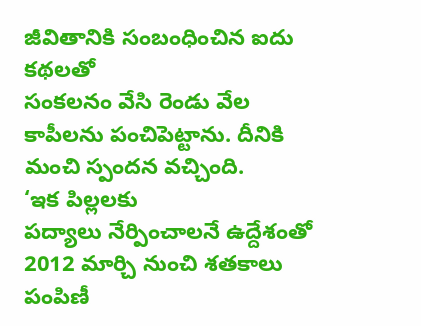జీవితానికి సంబంధించిన ఐదు కథలతో
సంకలనం వేసి రెండు వేల కాపీలను పంచిపెట్టాను. దీనికి మంచి స్పందన వచ్చింది.
‘ఇక పిల్లలకు
పద్యాలు నేర్పించాలనే ఉద్దేశంతో 2012 మార్చి నుంచి శతకాలు పంపిణీ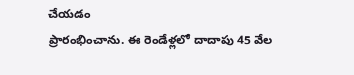చేయడం
ప్రారంభించాను. ఈ రెండేళ్లలో దాదాపు 45 వేల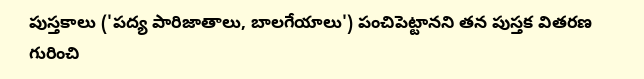పుస్తకాలు ('పద్య పారిజాతాలు, బాలగేయాలు') పంచిపెట్టానని తన పుస్తక వితరణ
గురించి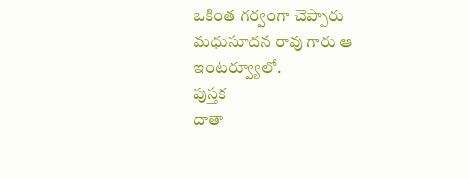ఒకింత గర్వంగా చెప్పారు మధుసూదన రావు గారు ఆ ఇంటర్వ్యూలో.
పుస్తక
దాతా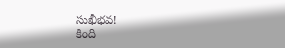సుఖీభవ!
కింది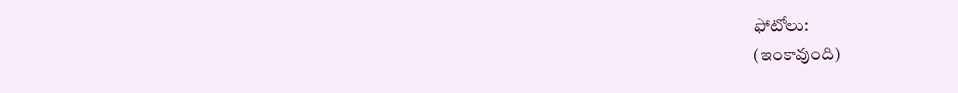ఫోటోలు:
(ఇంకావుంది)